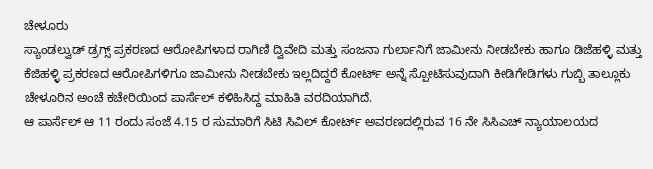ಚೇಳೂರು
ಸ್ಯಾಂಡಲ್ವುಡ್ ಡ್ರಗ್ಸ್ ಪ್ರಕರಣದ ಆರೋಪಿಗಳಾದ ರಾಗಿಣಿ ದ್ವಿವೇದಿ ಮತ್ತು ಸಂಜನಾ ಗುರ್ಲಾನಿಗೆ ಜಾಮೀನು ನೀಡಬೇಕು ಹಾಗೂ ಡಿಜೆಹಳ್ಳಿ ಮತ್ತು ಕೆಜಿಹಳ್ಳಿ ಪ್ರಕರಣದ ಆರೋಪಿಗಳಿಗೂ ಜಾಮೀನು ನೀಡಬೇಕು ಇಲ್ಲದಿದ್ದರೆ ಕೋರ್ಟ್ ಅನ್ನೆ ಸ್ಪೋಟಿಸುವುದಾಗಿ ಕೀಡಿಗೇಡಿಗಳು ಗುಬ್ಬಿ ತಾಲ್ಲೂಕು ಚೇಳೂರಿನ ಅಂಚೆ ಕಚೇರಿಯಿಂದ ಪಾರ್ಸೆಲ್ ಕಳಿಹಿಸಿದ್ದ ಮಾಹಿತಿ ವರದಿಯಾಗಿದೆ.
ಆ ಪಾರ್ಸೆಲ್ ಆ 11 ರಂದು ಸಂಜೆ 4.15 ರ ಸುಮಾರಿಗೆ ಸಿಟಿ ಸಿವಿಲ್ ಕೋರ್ಟ್ ಅವರಣದಲ್ಲಿರುವ 16 ನೇ ಸಿಸಿಎಚ್ ನ್ಯಾಯಾಲಯದ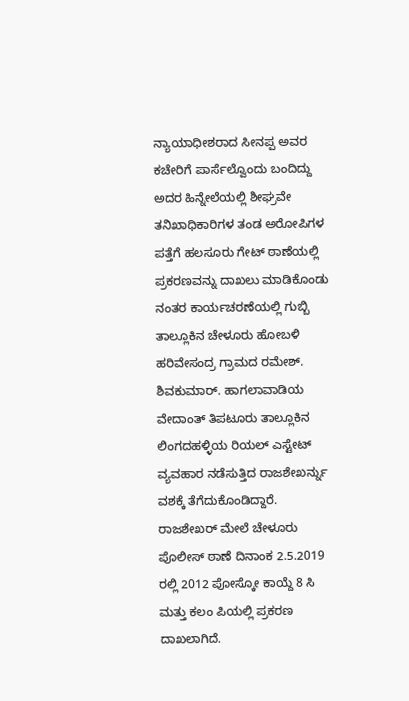ನ್ಯಾಯಾಧೀಶರಾದ ಸೀನಪ್ಪ ಅವರ ಕಚೇರಿಗೆ ಪಾರ್ಸೆಲ್ವೊಂದು ಬಂದಿದ್ದು ಅದರ ಹಿನ್ನೇಲೆಯಲ್ಲಿ ಶೀಘ್ರವೇ ತನಿಖಾಧಿಕಾರಿಗಳ ತಂಡ ಅರೋಪಿಗಳ ಪತ್ತೆಗೆ ಹಲಸೂರು ಗೇಟ್ ಠಾಣೆಯಲ್ಲಿ ಪ್ರಕರಣವನ್ನು ದಾಖಲು ಮಾಡಿಕೊಂಡು ನಂತರ ಕಾರ್ಯಚರಣೆಯಲ್ಲಿ ಗುಬ್ಬಿ ತಾಲ್ಲೂಕಿನ ಚೇಳೂರು ಹೋಬಳಿ ಹರಿವೇಸಂದ್ರ ಗ್ರಾಮದ ರಮೇಶ್. ಶಿವಕುಮಾರ್. ಹಾಗಲಾವಾಡಿಯ ವೇದಾಂತ್ ತಿಪಟೂರು ತಾಲ್ಲೂಕಿನ ಲಿಂಗದಹಳ್ಳಿಯ ರಿಯಲ್ ಎಸ್ಟೇಟ್ ವ್ಯವಹಾರ ನಡೆಸುತ್ತಿದ ರಾಜಶೇಖರ್ನ್ನು ವಶಕ್ಕೆ ತೆಗೆದುಕೊಂಡಿದ್ದಾರೆ.
ರಾಜಶೇಖರ್ ಮೇಲೆ ಚೇಳೂರು ಪೊಲೀಸ್ ಠಾಣೆ ದಿನಾಂಕ 2.5.2019 ರಲ್ಲಿ 2012 ಪೋಸ್ಕೋ ಕಾಯ್ದೆ 8 ಸಿ ಮತ್ತು ಕಲಂ ಪಿಯಲ್ಲಿ ಪ್ರಕರಣ ದಾಖಲಾಗಿದೆ.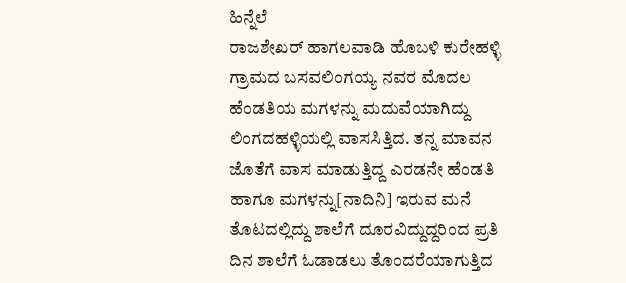ಹಿನ್ನೆಲೆ
ರಾಜಶೇಖರ್ ಹಾಗಲವಾಡಿ ಹೊಬಳಿ ಕುರೇಹಳ್ಳಿ ಗ್ರಾಮದ ಬಸವಲಿಂಗಯ್ಯ ನವರ ಮೊದಲ ಹೆಂಡತಿಯ ಮಗಳನ್ನು ಮದುವೆಯಾಗಿದ್ದು ಲಿಂಗದಹಳ್ಳಿಯಲ್ಲಿ ವಾಸಸಿತ್ತಿದ. ತನ್ನ ಮಾವನ ಜೊತೆಗೆ ವಾಸ ಮಾಡುತ್ತಿದ್ದ ಎರಡನೇ ಹೆಂಡತಿ ಹಾಗೂ ಮಗಳನ್ನು[ನಾದಿನಿ] ಇರುವ ಮನೆ ತೊಟದಲ್ಲಿದ್ದು ಶಾಲೆಗೆ ದೂರವಿದ್ದುದ್ದರಿಂದ ಪ್ರತಿ ದಿನ ಶಾಲೆಗೆ ಓಡಾಡಲು ತೊಂದರೆಯಾಗುತ್ತಿದ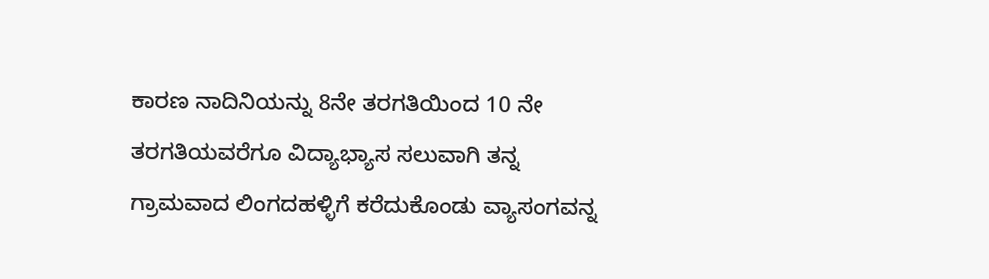ಕಾರಣ ನಾದಿನಿಯನ್ನು 8ನೇ ತರಗತಿಯಿಂದ 10 ನೇ ತರಗತಿಯವರೆಗೂ ವಿದ್ಯಾಭ್ಯಾಸ ಸಲುವಾಗಿ ತನ್ನ ಗ್ರಾಮವಾದ ಲಿಂಗದಹಳ್ಳಿಗೆ ಕರೆದುಕೊಂಡು ವ್ಯಾಸಂಗವನ್ನ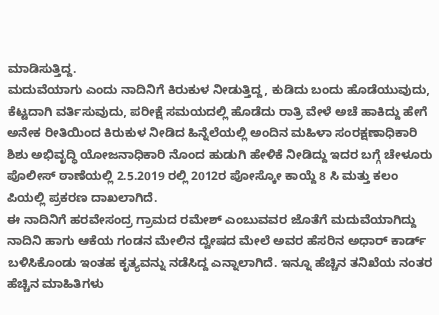ಮಾಡಿಸುತ್ತಿದ್ದ.
ಮದುವೆಯಾಗು ಎಂದು ನಾದಿನಿಗೆ ಕಿರುಕುಳ ನೀಡುತ್ತಿದ್ದ, ಕುಡಿದು ಬಂದು ಹೊಡೆಯುವುದು, ಕೆಟ್ಟದಾಗಿ ವರ್ತಿಸುವುದು, ಪರೀಕ್ಷೆ ಸಮಯದಲ್ಲಿ ಹೊಡೆದು ರಾತ್ರಿ ವೇಳೆ ಅಚೆ ಹಾಕಿದ್ದು ಹೇಗೆ ಅನೇಕ ರೀತಿಯಿಂದ ಕಿರುಕುಳ ನೀಡಿದ ಹಿನ್ನೆಲೆಯಲ್ಲಿ ಅಂದಿನ ಮಹಿಳಾ ಸಂರಕ್ಷಣಾಧಿಕಾರಿ ಶಿಶು ಅಭಿವೃದ್ಧಿ ಯೋಜನಾಧಿಕಾರಿ ನೊಂದ ಹುಡುಗಿ ಹೇಳಿಕೆ ನೀಡಿದ್ದು ಇದರ ಬಗ್ಗೆ ಚೇಳೂರು ಪೊಲೀಸ್ ಠಾಣೆಯಲ್ಲಿ 2.5.2019 ರಲ್ಲಿ 2012ರ ಪೋಸ್ಕೋ ಕಾಯ್ದೆ 8 ಸಿ ಮತ್ತು ಕಲಂ ಪಿಯಲ್ಲಿ ಪ್ರಕರಣ ದಾಖಲಾಗಿದೆ.
ಈ ನಾದಿನಿಗೆ ಹರವೇಸಂದ್ರ ಗ್ರಾಮದ ರಮೇಶ್ ಎಂಬುವವರ ಜೊತೆಗೆ ಮದುವೆಯಾಗಿದ್ದು ನಾದಿನಿ ಹಾಗು ಆಕೆಯ ಗಂಡನ ಮೇಲಿನ ದ್ವೇಷದ ಮೇಲೆ ಅವರ ಹೆಸರಿನ ಅಧಾರ್ ಕಾರ್ಡ್ ಬಳಿಸಿಕೊಂಡು ಇಂತಹ ಕೃತ್ಯವನ್ನು ನಡೆಸಿದ್ದ ಎನ್ನಾಲಾಗಿದೆ. ಇನ್ನೂ ಹೆಚ್ಚಿನ ತನಿಖೆಯ ನಂತರ ಹೆಚ್ಚಿನ ಮಾಹಿತಿಗಳು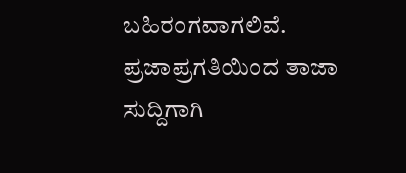ಬಹಿರಂಗವಾಗಲಿವೆ.
ಪ್ರಜಾಪ್ರಗತಿಯಿಂದ ತಾಜಾ ಸುದ್ದಿಗಾಗಿ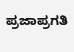ಪ್ರಜಾಪ್ರಗತಿ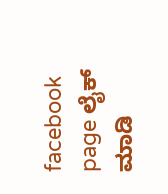facebook page ಲೈಕ್ ಮಾಡಿ